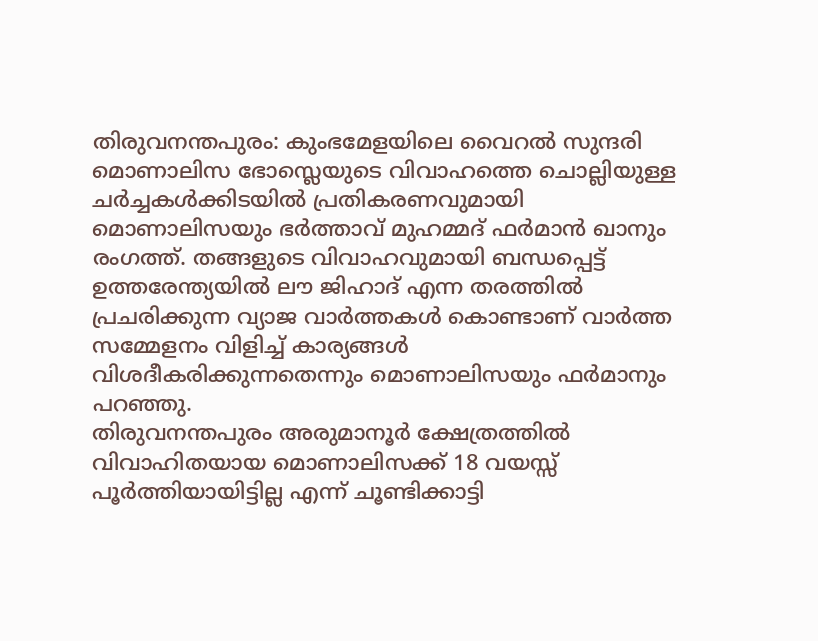തിരുവനന്തപുരം: കുംഭമേളയിലെ വൈറൽ സുന്ദരി മൊണാലിസ ഭോസ്ലെയുടെ വിവാഹത്തെ ചൊല്ലിയുള്ള ചർച്ചകൾക്കിടയിൽ പ്രതികരണവുമായി മൊണാലിസയും ഭർത്താവ് മുഹമ്മദ് ഫർമാൻ ഖാനും രംഗത്ത്. തങ്ങളുടെ വിവാഹവുമായി ബന്ധപ്പെട്ട് ഉത്തരേന്ത്യയിൽ ലൗ ജിഹാദ് എന്ന തരത്തിൽ പ്രചരിക്കുന്ന വ്യാജ വാർത്തകൾ കൊണ്ടാണ് വാർത്ത സമ്മേളനം വിളിച്ച് കാര്യങ്ങൾ വിശദീകരിക്കുന്നതെന്നും മൊണാലിസയും ഫർമാനും പറഞ്ഞു.
തിരുവനന്തപുരം അരുമാനൂർ ക്ഷേത്രത്തിൽ വിവാഹിതയായ മൊണാലിസക്ക് 18 വയസ്സ് പൂർത്തിയായിട്ടില്ല എന്ന് ചൂണ്ടിക്കാട്ടി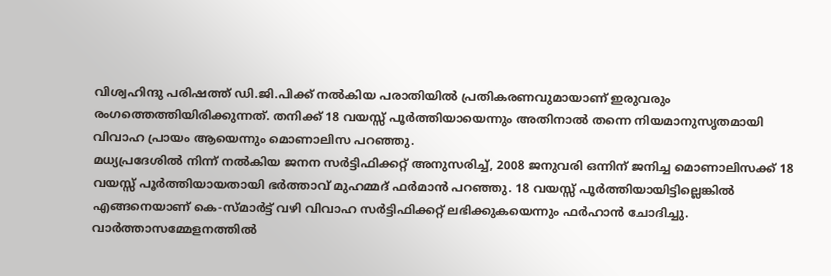വിശ്വഹിന്ദു പരിഷത്ത് ഡി.ജി.പിക്ക് നൽകിയ പരാതിയിൽ പ്രതികരണവുമായാണ് ഇരുവരും രംഗത്തെത്തിയിരിക്കുന്നത്. തനിക്ക് 18 വയസ്സ് പൂർത്തിയായെന്നും അതിനാൽ തന്നെ നിയമാനുസൃതമായി വിവാഹ പ്രായം ആയെന്നും മൊണാലിസ പറഞ്ഞു.
മധ്യപ്രദേശിൽ നിന്ന് നൽകിയ ജനന സർട്ടിഫിക്കറ്റ് അനുസരിച്ച്, 2008 ജനുവരി ഒന്നിന് ജനിച്ച മൊണാലിസക്ക് 18 വയസ്സ് പൂർത്തിയായതായി ഭർത്താവ് മുഹമ്മദ് ഫർമാൻ പറഞ്ഞു. 18 വയസ്സ് പൂർത്തിയായിട്ടില്ലെങ്കിൽ എങ്ങനെയാണ് കെ-സ്മാർട്ട് വഴി വിവാഹ സർട്ടിഫിക്കറ്റ് ലഭിക്കുകയെന്നും ഫർഹാൻ ചോദിച്ചു. വാർത്താസമ്മേളനത്തിൽ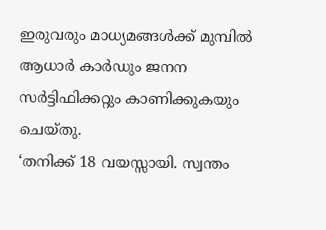ഇരുവരും മാധ്യമങ്ങൾക്ക് മുമ്പിൽ ആധാർ കാർഡും ജനന സർട്ടിഫിക്കറ്റും കാണിക്കുകയും ചെയ്തു.
‘തനിക്ക് 18 വയസ്സായി. സ്വന്തം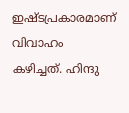ഇഷ്ടപ്രകാരമാണ് വിവാഹം കഴിച്ചത്. ഹിന്ദു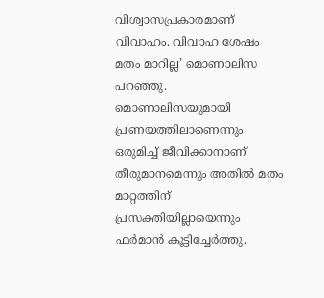വിശ്വാസപ്രകാരമാണ് വിവാഹം. വിവാഹ ശേഷം മതം മാറില്ല’ മൊണാലിസ പറഞ്ഞു. മൊണാലിസയുമായി പ്രണയത്തിലാണെന്നും ഒരുമിച്ച് ജീവിക്കാനാണ് തീരുമാനമെന്നും അതിൽ മതം മാറ്റത്തിന് പ്രസക്തിയില്ലായെന്നും ഫർമാൻ കൂട്ടിച്ചേർത്തു.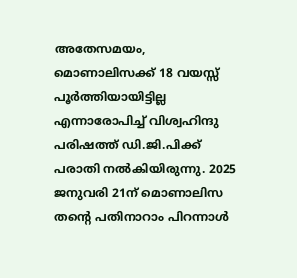അതേസമയം, മൊണാലിസക്ക് 18 വയസ്സ് പൂർത്തിയായിട്ടില്ല എന്നാരോപിച്ച് വിശ്വഹിന്ദു പരിഷത്ത് ഡി.ജി.പിക്ക് പരാതി നൽകിയിരുന്നു. 2025 ജനുവരി 21ന് മൊണാലിസ തന്റെ പതിനാറാം പിറന്നാൾ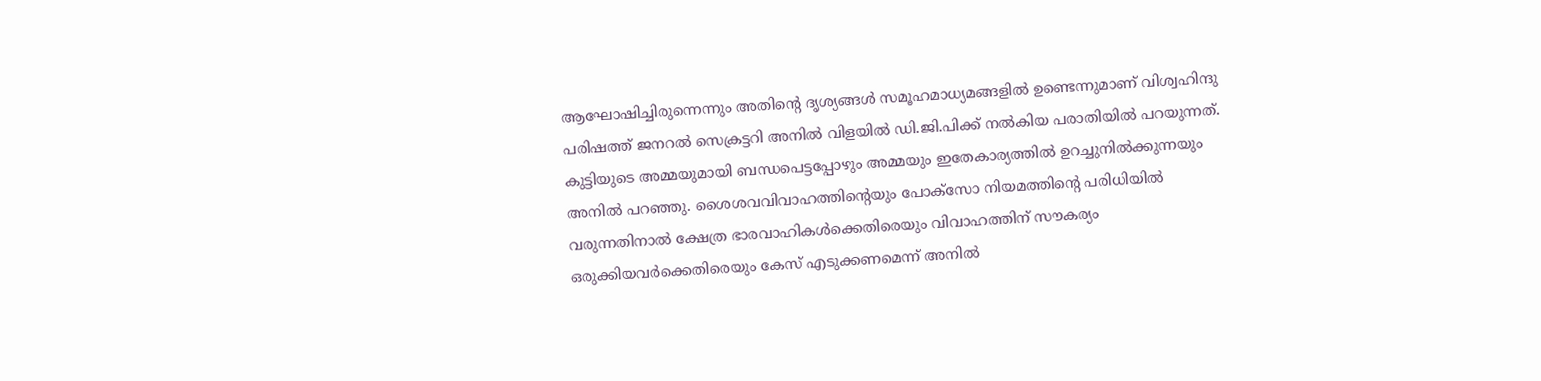ആഘോഷിച്ചിരുന്നെന്നും അതിന്റെ ദൃശ്യങ്ങൾ സമൂഹമാധ്യമങ്ങളിൽ ഉണ്ടെന്നുമാണ് വിശ്വഹിന്ദു പരിഷത്ത് ജനറൽ സെക്രട്ടറി അനിൽ വിളയിൽ ഡി.ജി.പിക്ക് നൽകിയ പരാതിയിൽ പറയുന്നത്. കുട്ടിയുടെ അമ്മയുമായി ബന്ധപെട്ടപ്പോഴും അമ്മയും ഇതേകാര്യത്തിൽ ഉറച്ചുനിൽക്കുന്നയും അനിൽ പറഞ്ഞു. ശൈശവവിവാഹത്തിന്റെയും പോക്സോ നിയമത്തിന്റെ പരിധിയിൽ വരുന്നതിനാൽ ക്ഷേത്ര ഭാരവാഹികൾക്കെതിരെയും വിവാഹത്തിന് സൗകര്യം ഒരുക്കിയവർക്കെതിരെയും കേസ് എടുക്കണമെന്ന് അനിൽ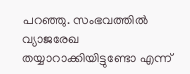പറഞ്ഞു. സംഭവത്തിൽ വ്യാജരേഖ തയ്യാറാക്കിയിട്ടുണ്ടോ എന്ന്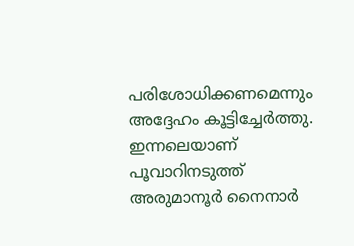പരിശോധിക്കണമെന്നും അദ്ദേഹം കൂട്ടിച്ചേർത്തു.
ഇന്നലെയാണ് പൂവാറിനടുത്ത് അരുമാനൂർ നൈനാർ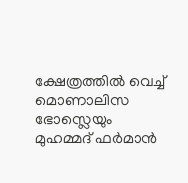ക്ഷേത്രത്തിൽ വെച്ച് മൊണാലിസ ഭോസ്ലെയും മുഹമ്മദ് ഫർമാൻ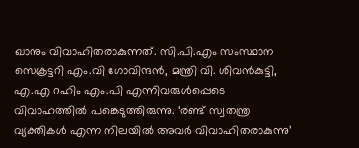ഖാനും വിവാഹിതരാകുന്നത്. സി.പി.എം സംസ്ഥാന സെക്രട്ടറി എം.വി ഗോവിന്ദൻ, മന്ത്രി വി. ശിവൻകുട്ടി, എ.എ റഹിം എം.പി എന്നിവരുൾപ്പെടെ വിവാഹത്തിൽ പങ്കെടുത്തിരുന്നു. ‘രണ്ട് സ്വതന്ത്ര വ്യക്തികൾ എന്ന നിലയിൽ അവർ വിവാഹിതരാകുന്നു’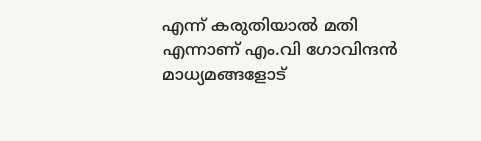എന്ന് കരുതിയാൽ മതി എന്നാണ് എം.വി ഗോവിന്ദൻ മാധ്യമങ്ങളോട്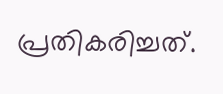പ്രതികരിച്ചത്.